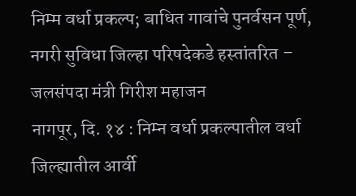निम्म वर्धा प्रकल्प; बाधित गावांचे पुनर्वसन पूर्ण, नगरी सुविधा जिल्हा परिषदेकडे हस्तांतरित – जलसंपदा मंत्री गिरीश महाजन
नागपूर, दि. १४ : निम्न वर्धा प्रकल्पातील वर्धा जिल्ह्यातील आर्वी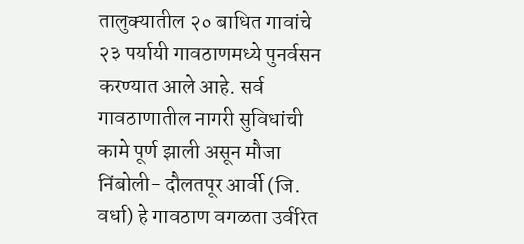तालुक्यातील २० बाधित गावांचे २३ पर्यायी गावठाणमध्ये पुनर्वसन करण्यात आले आहे. सर्व गावठाणातील नागरी सुविधांची कामे पूर्ण झाली असून मौजा निंबोली- दौलतपूर आर्वी (जि. वर्धा) हे गावठाण वगळता उर्वरित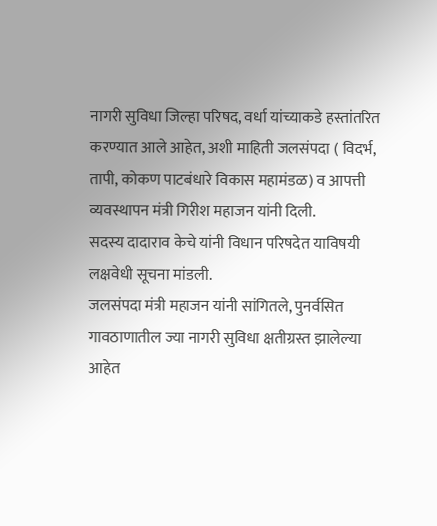नागरी सुविधा जिल्हा परिषद, वर्धा यांच्याकडे हस्तांतरित करण्यात आले आहेत, अशी माहिती जलसंपदा ( विदर्भ, तापी, कोकण पाटबंधारे विकास महामंडळ) व आपत्ती व्यवस्थापन मंत्री गिरीश महाजन यांनी दिली.
सदस्य दादाराव केचे यांनी विधान परिषदेत याविषयी लक्षवेधी सूचना मांडली.
जलसंपदा मंत्री महाजन यांनी सांगितले, पुनर्वसित गावठाणातील ज्या नागरी सुविधा क्षतीग्रस्त झालेल्या आहेत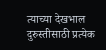त्याच्या देखभाल दुरुस्तीसाठी प्रत्येक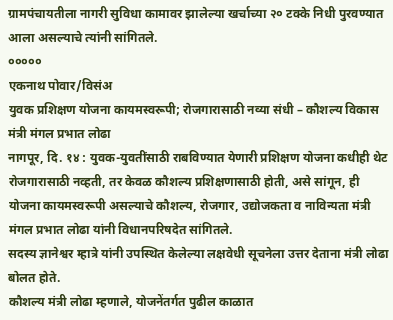ग्रामपंचायतीला नागरी सुविधा कामावर झालेल्या खर्चाच्या २० टक्के निधी पुरवण्यात आला असल्याचे त्यांनी सांगितले.
०००००
एकनाथ पोवार/विसंअ
युवक प्रशिक्षण योजना कायमस्वरूपी; रोजगारासाठी नव्या संधी – कौशल्य विकास मंत्री मंगल प्रभात लोढा
नागपूर, दि. १४ : युवक-युवतींसाठी राबविण्यात येणारी प्रशिक्षण योजना कधीही थेट रोजगारासाठी नव्हती, तर केवळ कौशल्य प्रशिक्षणासाठी होती, असे सांगून, ही योजना कायमस्वरूपी असल्याचे कौशल्य, रोजगार, उद्योजकता व नाविन्यता मंत्री मंगल प्रभात लोढा यांनी विधानपरिषदेत सांगितले.
सदस्य ज्ञानेश्वर म्हात्रे यांनी उपस्थित केलेल्या लक्षवेधी सूचनेला उत्तर देताना मंत्री लोढा बोलत होते.
कौशल्य मंत्री लोढा म्हणाले, योजनेंतर्गत पुढील काळात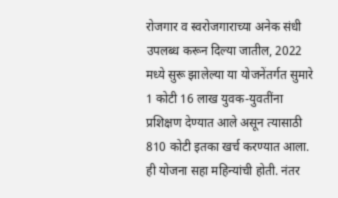रोजगार व स्वरोजगाराच्या अनेक संधी उपलब्ध करून दिल्या जातील, 2022 मध्ये सुरू झालेल्या या योजनेंतर्गत सुमारे 1 कोटी 16 लाख युवक-युवतींना प्रशिक्षण देण्यात आले असून त्यासाठी 810 कोटी इतका खर्च करण्यात आला. ही योजना सहा महिन्यांची होती. नंतर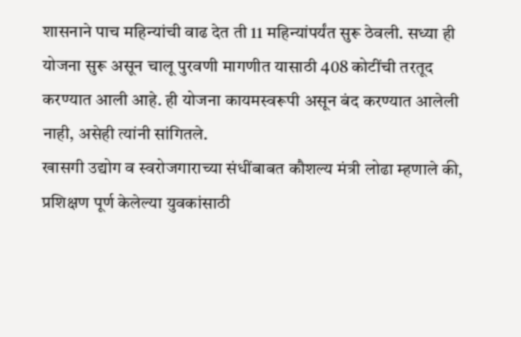शासनाने पाच महिन्यांची वाढ देत ती 11 महिन्यांपर्यंत सुरू ठेवली. सध्या ही योजना सुरू असून चालू पुरवणी मागणीत यासाठी 408 कोटींची तरतूद करण्यात आली आहे. ही योजना कायमस्वरूपी असून बंद करण्यात आलेली नाही, असेही त्यांनी सांगितले.
खासगी उद्योग व स्वरोजगाराच्या संधींबाबत कौशल्य मंत्री लोढा म्हणाले की, प्रशिक्षण पूर्ण केलेल्या युवकांसाठी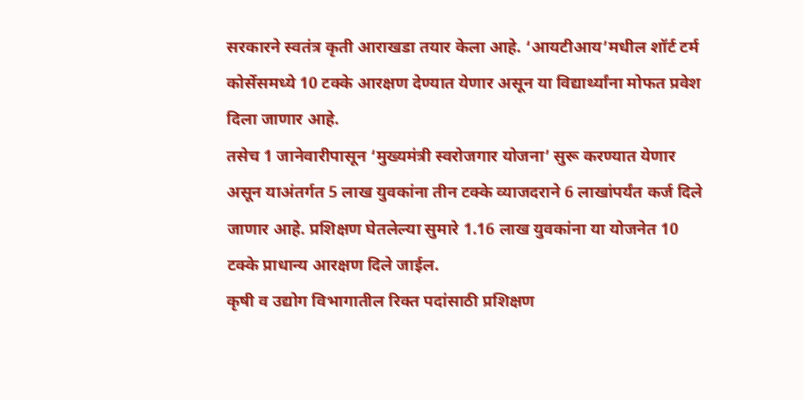सरकारने स्वतंत्र कृती आराखडा तयार केला आहे. ‘आयटीआय’मधील शॉर्ट टर्म कोर्सेसमध्ये 10 टक्के आरक्षण देण्यात येणार असून या विद्यार्थ्यांना मोफत प्रवेश दिला जाणार आहे.
तसेच 1 जानेवारीपासून ‘मुख्यमंत्री स्वरोजगार योजना’ सुरू करण्यात येणार असून याअंतर्गत 5 लाख युवकांना तीन टक्के व्याजदराने 6 लाखांपर्यंत कर्ज दिले जाणार आहे. प्रशिक्षण घेतलेल्या सुमारे 1.16 लाख युवकांना या योजनेत 10 टक्के प्राधान्य आरक्षण दिले जाईल.
कृषी व उद्योग विभागातील रिक्त पदांसाठी प्रशिक्षण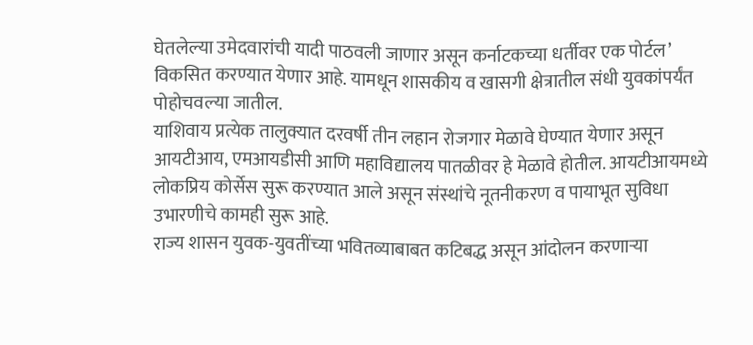घेतलेल्या उमेदवारांची यादी पाठवली जाणार असून कर्नाटकच्या धर्तीवर एक पोर्टल’ विकसित करण्यात येणार आहे. यामधून शासकीय व खासगी क्षेत्रातील संधी युवकांपर्यंत पोहोचवल्या जातील.
याशिवाय प्रत्येक तालुक्यात दरवर्षी तीन लहान रोजगार मेळावे घेण्यात येणार असून आयटीआय, एमआयडीसी आणि महाविद्यालय पातळीवर हे मेळावे होतील. आयटीआयमध्ये लोकप्रिय कोर्सेस सुरू करण्यात आले असून संस्थांचे नूतनीकरण व पायाभूत सुविधा उभारणीचे कामही सुरू आहे.
राज्य शासन युवक-युवतींच्या भवितव्याबाबत कटिबद्ध असून आंदोलन करणाऱ्या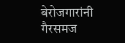बेरोजगारांनी गैरसमज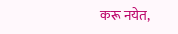करू नयेत,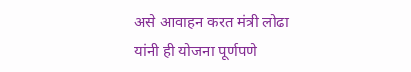असे आवाहन करत मंत्री लोढा यांनी ही योजना पूर्णपणे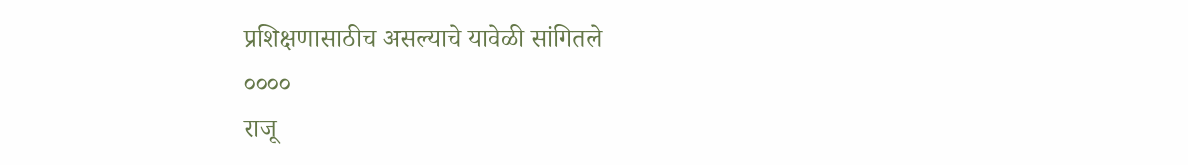प्रशिक्षणासाठीच असल्याचे यावेळी सांगितले
००००
राजू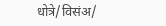धोत्रे/विसंअ/